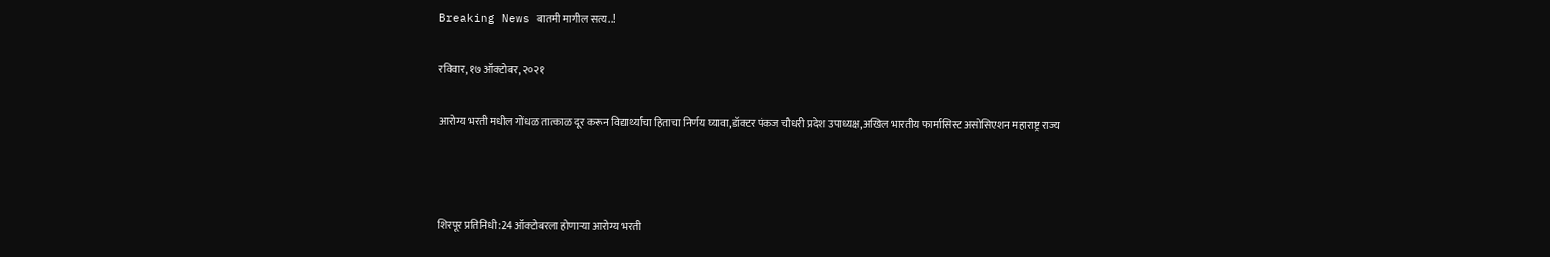Breaking News बातमी मागील सत्य..!

रविवार, १७ ऑक्टोबर, २०२१

आरोग्य भरती मधील गोंधळ तात्काळ दूर करून विद्यार्थ्यांचा हिताचा निर्णय घ्यावा,डॉक्टर पंकज चौधरी प्रदेश उपाध्यक्ष,अखिल भारतीय फार्मासिस्ट असोसिएशन महाराष्ट्र राज्य



शिरपूर प्रतिनिधी:24 ऑक्‍टोबरला होणाऱ्या आरोग्य भरती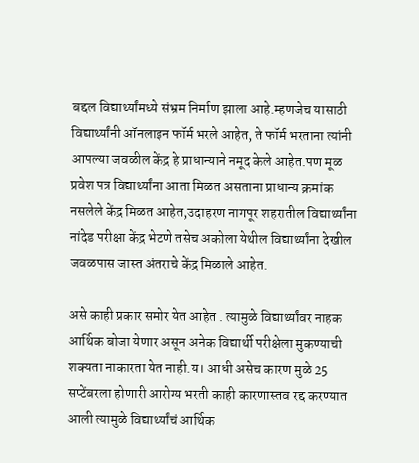बद्दल विद्यार्थ्यांमध्ये संभ्रम निर्माण झाला आहे.म्हणजेच यासाठी विद्यार्थ्यांनी ऑनलाइन फॉर्म भरले आहेत, ते फॉर्म भरताना त्यांनी आपल्या जवळील केंद्र हे प्राधान्याने नमूद केले आहेत.पण मूळ प्रवेश पत्र विद्यार्थ्यांना आता मिळत असताना प्राधान्य क्रमांक नसलेले केंद्र मिळत आहेत,उदाहरण नागपूर शहरातील विद्यार्थ्यांना नांदेड परीक्षा केंद्र भेटणे तसेच अकोला येथील विद्यार्थ्यांना देखील जवळपास जास्त अंतराचे केंद्र मिळाले आहेत.

असे काही प्रकार समोर येत आहेत . त्यामुळे विद्यार्थ्यांवर नाहक आर्थिक बोजा येणार असून अनेक विद्यार्थी परीक्षेला मुकण्याची शक्यता नाकारता येत नाही.य। आधी असेच कारण मुळे 25 सप्टेंबरला होणारी आरोग्य भरती काही कारणास्तव रद्द करण्यात आली त्यामुळे विद्यार्थ्यांचं आर्थिक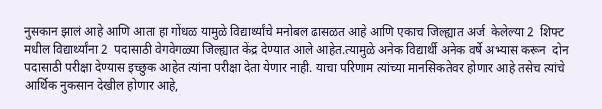नुसकान झालं आहे आणि आता हा गोंधळ यामुळे विद्यार्थ्यांचे मनोबल ढासळत आहे आणि एकाच जिल्ह्यात अर्ज  केलेल्या 2  शिफ्ट मधील विद्यार्थ्यांना 2  पदासाठी वेगवेगळ्या जिल्ह्यात केंद्र देण्यात आले आहेत.त्यामुळे अनेक विद्यार्थी अनेक वर्षे अभ्यास करून  दोन पदासाठी परीक्षा देण्यास इच्छुक आहेत त्यांना परीक्षा देता येणार नाही. याचा परिणाम त्यांच्या मानसिकतेवर होणार आहे तसेच त्यांचे आर्थिक नुकसान देखील होणार आहे,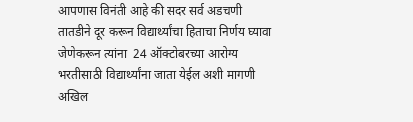आपणास विनंती आहे की सदर सर्व अडचणी तातडीने दूर करून विद्यार्थ्यांचा हिताचा निर्णय घ्यावा जेणेकरून त्यांना  24 ऑक्टोबरच्या आरोग्य भरतीसाठी विद्यार्थ्यांना जाता येईल अशी मागणी अखिल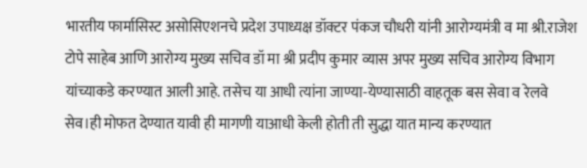भारतीय फार्मासिस्ट असोसिएशनचे प्रदेश उपाध्यक्ष डॉक्टर पंकज चौधरी यांनी आरोग्यमंत्री व मा श्री.राजेश टोपे साहेब आणि आरोग्य मुख्य सचिव डॉ मा श्री प्रदीप कुमार व्यास अपर मुख्य सचिव आरोग्य विभाग यांच्याकडे करण्यात आली आहे. तसेच या आधी त्यांना जाण्या-येण्यासाठी वाहतूक बस सेवा व रेलवे सेव।ही मोफत देण्यात यावी ही मागणी याआधी केली होती ती सुद्धा यात मान्य करण्यात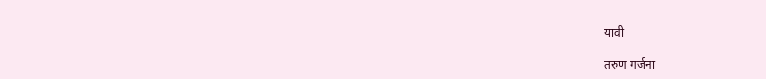यावी

तरुण गर्जना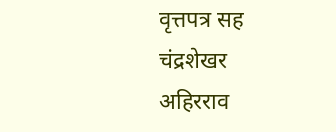वृत्तपत्र सह चंद्रशेखर अहिरराव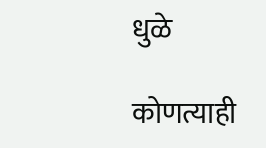धुळे

कोणत्याही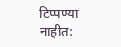टिप्पण्‍या नाहीत: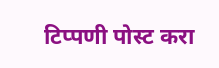टिप्पणी पोस्ट करा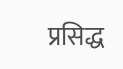प्रसिद्ध